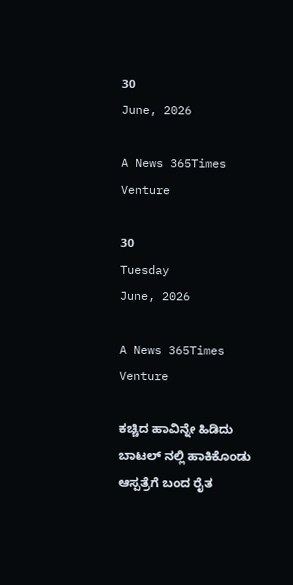30
June, 2026

A News 365Times Venture

30
Tuesday
June, 2026

A News 365Times Venture

ಕಚ್ಚಿದ ಹಾವಿನ್ನೇ ಹಿಡಿದು ಬಾಟಲ್ ನಲ್ಲಿ ಹಾಕಿಕೊಂಡು ಆಸ್ಪತ್ರೆಗೆ ಬಂದ ರೈತ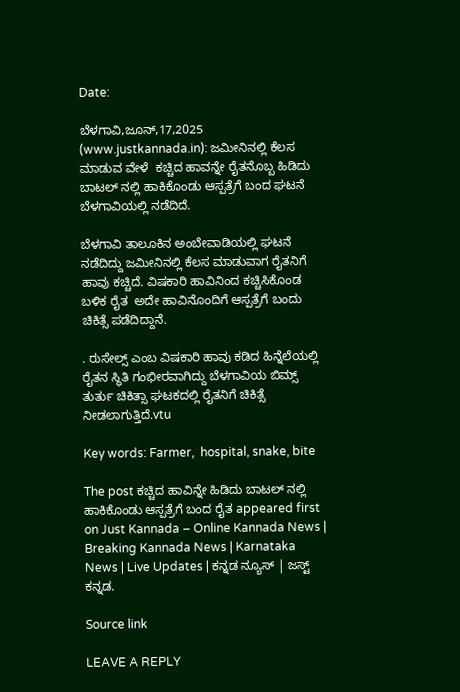Date:

ಬೆಳಗಾವಿ,ಜೂನ್,17,2025 (www.justkannada.in): ಜಮೀನಿನಲ್ಲಿ ಕೆಲಸ ಮಾಡುವ ವೇಳೆ  ಕಚ್ಚಿದ ಹಾವನ್ನೇ ರೈತನೊಬ್ಬ ಹಿಡಿದು ಬಾಟಲ್ ನಲ್ಲಿ ಹಾಕಿಕೊಂಡು ಆಸ್ಪತ್ರೆಗೆ ಬಂದ ಘಟನೆ ಬೆಳಗಾವಿಯಲ್ಲಿ ನಡೆದಿದೆ.

ಬೆಳಗಾವಿ ತಾಲೂಕಿನ ಅಂಬೇವಾಡಿಯಲ್ಲಿ ಘಟನೆ ನಡೆದಿದ್ದು ಜಮೀನಿನಲ್ಲಿ ಕೆಲಸ ಮಾಡುವಾಗ ರೈತನಿಗೆ ಹಾವು ಕಚ್ಚಿದೆ. ವಿಷಕಾರಿ ಹಾವಿನಿಂದ ಕಚ್ಚಿಸಿಕೊಂಡ ಬಳಿಕ ರೈತ  ಅದೇ ಹಾವಿನೊಂದಿಗೆ ಆಸ್ಪತ್ರೆಗೆ ಬಂದು ಚಿಕಿತ್ಸೆ ಪಡೆದಿದ್ದಾನೆ.

. ರುಸೇಲ್ಸ್ ಎಂಬ ವಿಷಕಾರಿ ಹಾವು ಕಡಿದ ಹಿನ್ನೆಲೆಯಲ್ಲಿ ರೈತನ ಸ್ಥಿತಿ ಗಂಭೀರವಾಗಿದ್ದು ಬೆಳಗಾವಿಯ ಬಿಮ್ಸ್ ತುರ್ತು ಚಿಕಿತ್ಸಾ ಘಟಕದಲ್ಲಿ ರೈತನಿಗೆ ಚಿಕಿತ್ಸೆ ನೀಡಲಾಗುತ್ತಿದೆ.vtu

Key words: Farmer,  hospital, snake, bite

The post ಕಚ್ಚಿದ ಹಾವಿನ್ನೇ ಹಿಡಿದು ಬಾಟಲ್ ನಲ್ಲಿ ಹಾಕಿಕೊಂಡು ಆಸ್ಪತ್ರೆಗೆ ಬಂದ ರೈತ appeared first on Just Kannada – Online Kannada News | Breaking Kannada News | Karnataka News | Live Updates | ಕನ್ನಡ ನ್ಯೂಸ್ | ಜಸ್ಟ್ ಕನ್ನಡ.

Source link

LEAVE A REPLY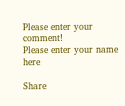Please enter your comment!
Please enter your name here

Share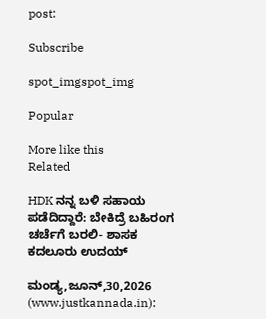post:

Subscribe

spot_imgspot_img

Popular

More like this
Related

HDK ನನ್ನ ಬಳಿ ಸಹಾಯ ಪಡೆದಿದ್ದಾರೆ: ಬೇಕಿದ್ರೆ ಬಹಿರಂಗ ಚರ್ಚೆಗೆ ಬರಲಿ- ಶಾಸಕ ಕದಲೂರು ಉದಯ್

ಮಂಡ್ಯ,ಜೂನ್,30,2026 (www.justkannada.in):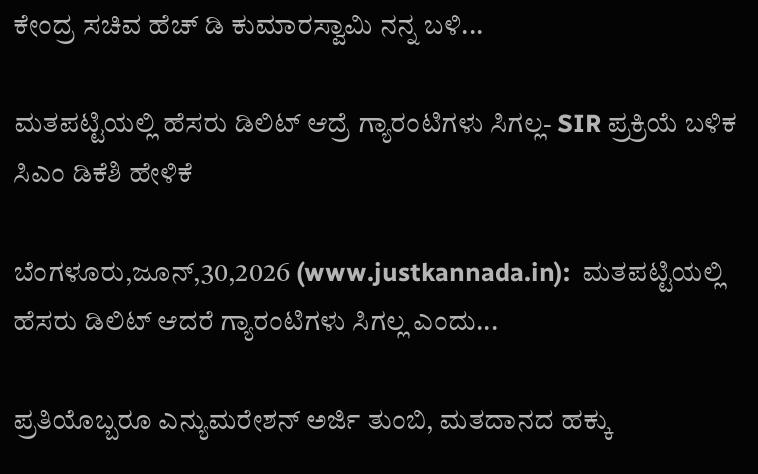ಕೇಂದ್ರ ಸಚಿವ ಹೆಚ್ ಡಿ ಕುಮಾರಸ್ವಾಮಿ ನನ್ನ ಬಳಿ...

ಮತಪಟ್ಟಿಯಲ್ಲಿ ಹೆಸರು ಡಿಲಿಟ್ ಆದ್ರೆ ಗ್ಯಾರಂಟಿಗಳು ಸಿಗಲ್ಲ- SIR ಪ್ರಕ್ರಿಯೆ ಬಳಿಕ ಸಿಎಂ ಡಿಕೆಶಿ ಹೇಳಿಕೆ

ಬೆಂಗಳೂರು,ಜೂನ್,30,2026 (www.justkannada.in):  ಮತಪಟ್ಟಿಯಲ್ಲಿ ಹೆಸರು ಡಿಲಿಟ್ ಆದರೆ ಗ್ಯಾರಂಟಿಗಳು ಸಿಗಲ್ಲ ಎಂದು...

ಪ್ರತಿಯೊಬ್ಬರೂ ಎನ್ಯುಮರೇಶನ್ ಅರ್ಜಿ ತುಂಬಿ, ಮತದಾನದ ಹಕ್ಕು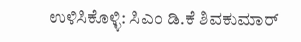ಉಳಿಸಿಕೊಳ್ಳಿ: ಸಿಎಂ ಡಿ.ಕೆ ಶಿವಕುಮಾರ್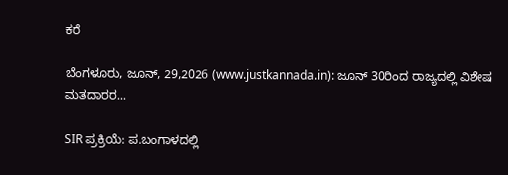ಕರೆ

ಬೆಂಗಳೂರು, ಜೂನ್, 29,2026 (www.justkannada.in): ಜೂನ್ 30ರಿಂದ ರಾಜ್ಯದಲ್ಲಿ ವಿಶೇಷ ಮತದಾರರ...

SIR ಪ್ರಕ್ರಿಯೆ: ಪ.ಬಂಗಾಳದಲ್ಲಿ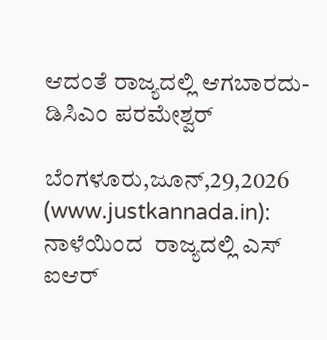ಆದಂತೆ ರಾಜ್ಯದಲ್ಲಿ ಆಗಬಾರದು- ಡಿಸಿಎಂ ಪರಮೇಶ್ವರ್

ಬೆಂಗಳೂರು,ಜೂನ್,29,2026 (www.justkannada.in):   ನಾಳೆಯಿಂದ  ರಾಜ್ಯದಲ್ಲಿ ಎಸ್ ಐಆರ್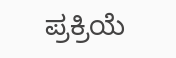ಪ್ರಕ್ರಿಯೆ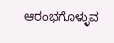ಆರಂಭಗೊಳ್ಳುವ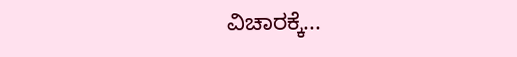ವಿಚಾರಕ್ಕೆ...